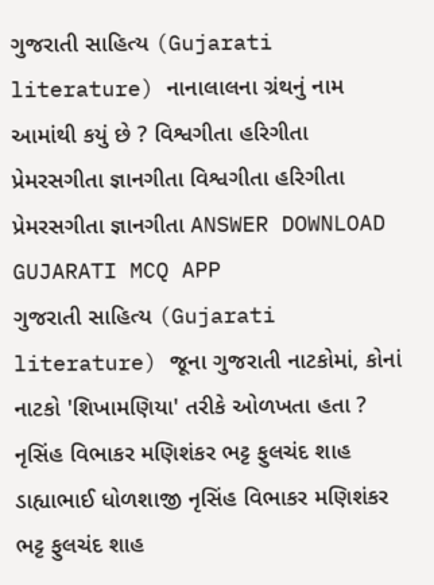ગુજરાતી સાહિત્ય (Gujarati literature) નાનાલાલના ગ્રંથનું નામ આમાંથી કયું છે ? વિશ્વગીતા હરિગીતા પ્રેમરસગીતા જ્ઞાનગીતા વિશ્વગીતા હરિગીતા પ્રેમરસગીતા જ્ઞાનગીતા ANSWER DOWNLOAD GUJARATI MCQ APP
ગુજરાતી સાહિત્ય (Gujarati literature) જૂના ગુજરાતી નાટકોમાં, કોનાં નાટકો 'શિખામણિયા' તરીકે ઓળખતા હતા ? નૃસિંહ વિભાકર મણિશંકર ભટ્ટ ફુલચંદ શાહ ડાહ્યાભાઈ ધોળશાજી નૃસિંહ વિભાકર મણિશંકર ભટ્ટ ફુલચંદ શાહ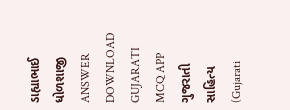ડાહ્યાભાઈ ધોળશાજી ANSWER DOWNLOAD GUJARATI MCQ APP
ગુજરાતી સાહિત્ય (Gujarati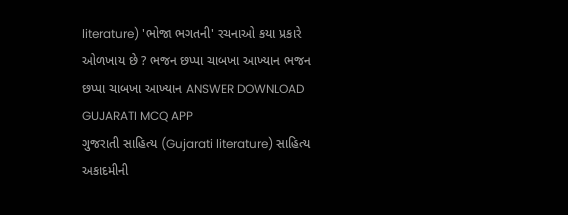literature) 'ભોજા ભગતની' રચનાઓ કયા પ્રકારે ઓળખાય છે ? ભજન છપ્પા ચાબખા આખ્યાન ભજન છપ્પા ચાબખા આખ્યાન ANSWER DOWNLOAD GUJARATI MCQ APP
ગુજરાતી સાહિત્ય (Gujarati literature) સાહિત્ય અકાદમીની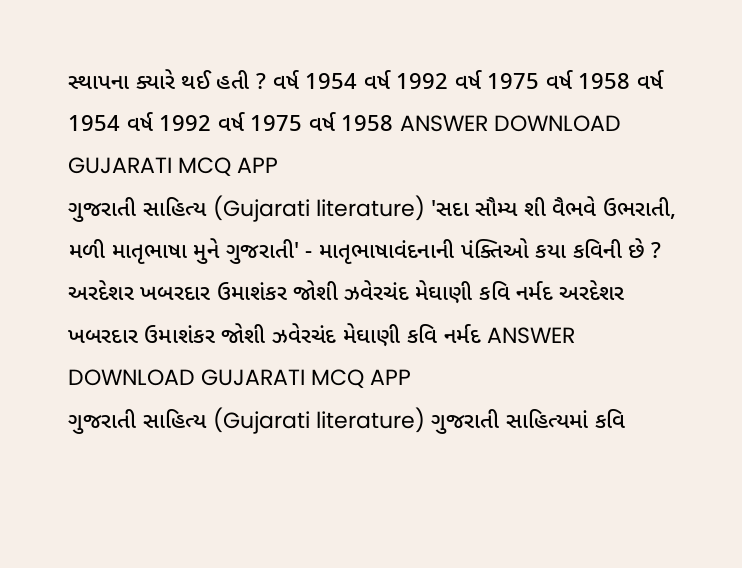સ્થાપના ક્યારે થઈ હતી ? વર્ષ 1954 વર્ષ 1992 વર્ષ 1975 વર્ષ 1958 વર્ષ 1954 વર્ષ 1992 વર્ષ 1975 વર્ષ 1958 ANSWER DOWNLOAD GUJARATI MCQ APP
ગુજરાતી સાહિત્ય (Gujarati literature) 'સદા સૌમ્ય શી વૈભવે ઉભરાતી, મળી માતૃભાષા મુને ગુજરાતી' - માતૃભાષાવંદનાની પંક્તિઓ કયા કવિની છે ? અરદેશર ખબરદાર ઉમાશંકર જોશી ઝવેરચંદ મેઘાણી કવિ નર્મદ અરદેશર ખબરદાર ઉમાશંકર જોશી ઝવેરચંદ મેઘાણી કવિ નર્મદ ANSWER DOWNLOAD GUJARATI MCQ APP
ગુજરાતી સાહિત્ય (Gujarati literature) ગુજરાતી સાહિત્યમાં કવિ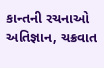કાન્તની રચનાઓ અતિજ્ઞાન, ચક્રવાત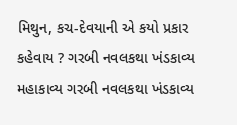મિથુન, કચ-દેવયાની એ કયો પ્રકાર કહેવાય ? ગરબી નવલકથા ખંડકાવ્ય મહાકાવ્ય ગરબી નવલકથા ખંડકાવ્ય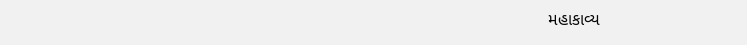મહાકાવ્ય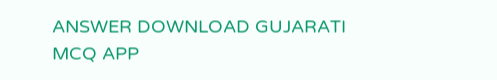ANSWER DOWNLOAD GUJARATI MCQ APP